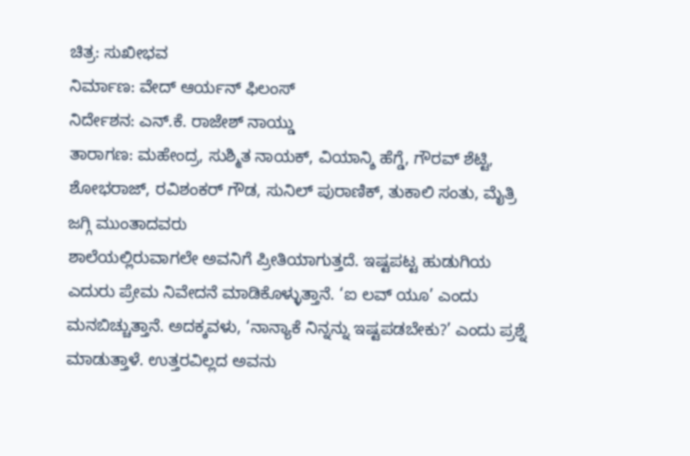ಚಿತ್ರ: ಸುಖೀಭವ
ನಿರ್ಮಾಣ: ವೇದ್ ಆರ್ಯನ್ ಫಿಲಂಸ್
ನಿರ್ದೇಶನ: ಎನ್.ಕೆ. ರಾಜೇಶ್ ನಾಯ್ಡು
ತಾರಾಗಣ: ಮಹೇಂದ್ರ, ಸುಶ್ಮಿತ ನಾಯಕ್, ವಿಯಾನ್ಶಿ ಹೆಗ್ಡೆ, ಗೌರವ್ ಶೆಟ್ಟಿ, ಶೋಭರಾಜ್, ರವಿಶಂಕರ್ ಗೌಡ, ಸುನಿಲ್ ಪುರಾಣಿಕ್, ತುಕಾಲಿ ಸಂತು, ಮೈತ್ರಿ ಜಗ್ಗಿ ಮುಂತಾದವರು
ಶಾಲೆಯಲ್ಲಿರುವಾಗಲೇ ಅವನಿಗೆ ಪ್ರೀತಿಯಾಗುತ್ತದೆ. ಇಷ್ಟಪಟ್ಟ ಹುಡುಗಿಯ ಎದುರು ಪ್ರೇಮ ನಿವೇದನೆ ಮಾಡಿಕೊಳ್ಳುತ್ತಾನೆ. ‘ಐ ಲವ್ ಯೂ’ ಎಂದು ಮನಬಿಚ್ಚುತ್ತಾನೆ. ಅದಕ್ಕವಳು, ‘ನಾನ್ಯಾಕೆ ನಿನ್ನನ್ನು ಇಷ್ಟಪಡಬೇಕು?’ ಎಂದು ಪ್ರಶ್ನೆ ಮಾಡುತ್ತಾಳೆ. ಉತ್ತರವಿಲ್ಲದ ಅವನು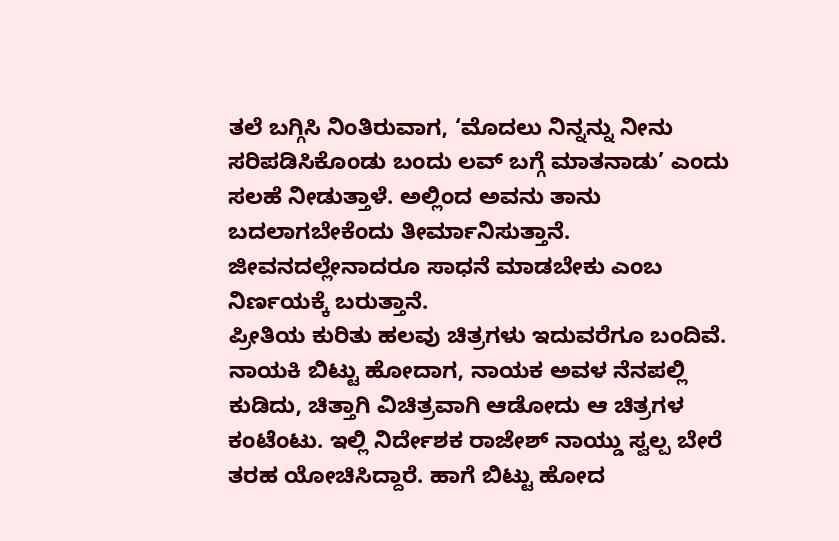ತಲೆ ಬಗ್ಗಿಸಿ ನಿಂತಿರುವಾಗ, ‘ಮೊದಲು ನಿನ್ನನ್ನು ನೀನು ಸರಿಪಡಿಸಿಕೊಂಡು ಬಂದು ಲವ್ ಬಗ್ಗೆ ಮಾತನಾಡು’ ಎಂದು ಸಲಹೆ ನೀಡುತ್ತಾಳೆ. ಅಲ್ಲಿಂದ ಅವನು ತಾನು ಬದಲಾಗಬೇಕೆಂದು ತೀರ್ಮಾನಿಸುತ್ತಾನೆ. ಜೀವನದಲ್ಲೇನಾದರೂ ಸಾಧನೆ ಮಾಡಬೇಕು ಎಂಬ ನಿರ್ಣಯಕ್ಕೆ ಬರುತ್ತಾನೆ.
ಪ್ರೀತಿಯ ಕುರಿತು ಹಲವು ಚಿತ್ರಗಳು ಇದುವರೆಗೂ ಬಂದಿವೆ. ನಾಯಕಿ ಬಿಟ್ಟು ಹೋದಾಗ, ನಾಯಕ ಅವಳ ನೆನಪಲ್ಲಿ ಕುಡಿದು, ಚಿತ್ತಾಗಿ ವಿಚಿತ್ರವಾಗಿ ಆಡೋದು ಆ ಚಿತ್ರಗಳ ಕಂಟೆಂಟು. ಇಲ್ಲಿ ನಿರ್ದೇಶಕ ರಾಜೇಶ್ ನಾಯ್ಡು ಸ್ವಲ್ಪ ಬೇರೆ ತರಹ ಯೋಚಿಸಿದ್ದಾರೆ. ಹಾಗೆ ಬಿಟ್ಟು ಹೋದ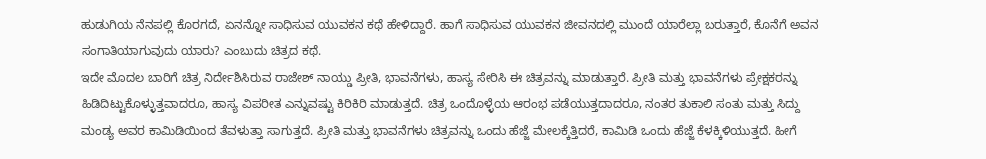ಹುಡುಗಿಯ ನೆನಪಲ್ಲಿ ಕೊರಗದೆ, ಏನನ್ನೋ ಸಾಧಿಸುವ ಯುವಕನ ಕಥೆ ಹೇಳಿದ್ದಾರೆ. ಹಾಗೆ ಸಾಧಿಸುವ ಯುವಕನ ಜೀವನದಲ್ಲಿ ಮುಂದೆ ಯಾರೆಲ್ಲಾ ಬರುತ್ತಾರೆ, ಕೊನೆಗೆ ಅವನ ಸಂಗಾತಿಯಾಗುವುದು ಯಾರು? ಎಂಬುದು ಚಿತ್ರದ ಕಥೆ.
ಇದೇ ಮೊದಲ ಬಾರಿಗೆ ಚಿತ್ರ ನಿರ್ದೇಶಿಸಿರುವ ರಾಜೇಶ್ ನಾಯ್ಡು ಪ್ರೀತಿ, ಭಾವನೆಗಳು, ಹಾಸ್ಯ ಸೇರಿಸಿ ಈ ಚಿತ್ರವನ್ನು ಮಾಡುತ್ತಾರೆ. ಪ್ರೀತಿ ಮತ್ತು ಭಾವನೆಗಳು ಪ್ರೇಕ್ಷಕರನ್ನು ಹಿಡಿದಿಟ್ಟುಕೊಳ್ಳುತ್ತವಾದರೂ, ಹಾಸ್ಯ ವಿಪರೀತ ಎನ್ನುವಷ್ಟು ಕಿರಿಕಿರಿ ಮಾಡುತ್ತದೆ. ಚಿತ್ರ ಒಂದೊಳ್ಳೆಯ ಆರಂಭ ಪಡೆಯುತ್ತದಾದರೂ, ನಂತರ ತುಕಾಲಿ ಸಂತು ಮತ್ತು ಸಿದ್ದು ಮಂಡ್ಯ ಅವರ ಕಾಮಿಡಿಯಿಂದ ತೆವಳುತ್ತಾ ಸಾಗುತ್ತದೆ. ಪ್ರೀತಿ ಮತ್ತು ಭಾವನೆಗಳು ಚಿತ್ರವನ್ನು ಒಂದು ಹೆಜ್ಜೆ ಮೇಲಕ್ಕೆತ್ತಿದರೆ, ಕಾಮಿಡಿ ಒಂದು ಹೆಜ್ಜೆ ಕೆಳಕ್ಕಿಳಿಯುತ್ತದೆ. ಹೀಗೆ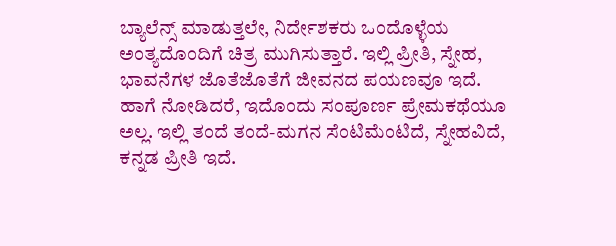ಬ್ಯಾಲೆನ್ಸ್ ಮಾಡುತ್ತಲೇ, ನಿರ್ದೇಶಕರು ಒಂದೊಳ್ಳೆಯ ಅಂತ್ಯದೊಂದಿಗೆ ಚಿತ್ರ ಮುಗಿಸುತ್ತಾರೆ. ಇಲ್ಲಿ ಪ್ರೀತಿ, ಸ್ನೇಹ, ಭಾವನೆಗಳ ಜೊತೆಜೊತೆಗೆ ಜೀವನದ ಪಯಣವೂ ಇದೆ.
ಹಾಗೆ ನೋಡಿದರೆ, ಇದೊಂದು ಸಂಪೂರ್ಣ ಪ್ರೇಮಕಥೆಯೂ ಅಲ್ಲ. ಇಲ್ಲಿ ತಂದೆ ತಂದೆ-ಮಗನ ಸೆಂಟಿಮೆಂಟಿದೆ, ಸ್ನೇಹವಿದೆ, ಕನ್ನಡ ಪ್ರೀತಿ ಇದೆ.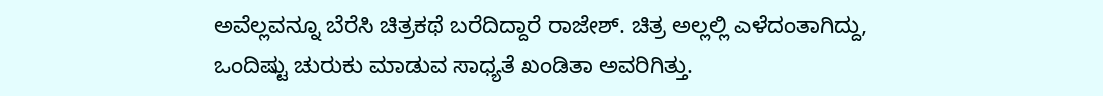ಅವೆಲ್ಲವನ್ನೂ ಬೆರೆಸಿ ಚಿತ್ರಕಥೆ ಬರೆದಿದ್ದಾರೆ ರಾಜೇಶ್. ಚಿತ್ರ ಅಲ್ಲಲ್ಲಿ ಎಳೆದಂತಾಗಿದ್ದು, ಒಂದಿಷ್ಟು ಚುರುಕು ಮಾಡುವ ಸಾಧ್ಯತೆ ಖಂಡಿತಾ ಅವರಿಗಿತ್ತು.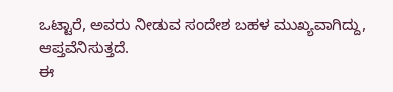ಒಟ್ಟಾರೆ, ಅವರು ನೀಡುವ ಸಂದೇಶ ಬಹಳ ಮುಖ್ಯವಾಗಿದ್ದು, ಆಪ್ತವೆನಿಸುತ್ತದೆ.
ಈ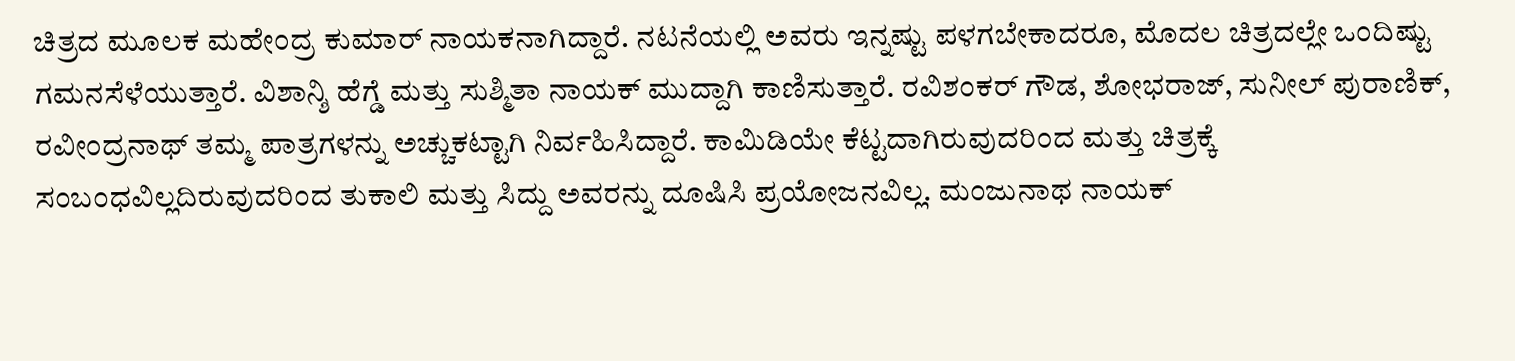ಚಿತ್ರದ ಮೂಲಕ ಮಹೇಂದ್ರ ಕುಮಾರ್ ನಾಯಕನಾಗಿದ್ದಾರೆ. ನಟನೆಯಲ್ಲಿ ಅವರು ಇನ್ನಷ್ಟು ಪಳಗಬೇಕಾದರೂ, ಮೊದಲ ಚಿತ್ರದಲ್ಲೇ ಒಂದಿಷ್ಟು ಗಮನಸೆಳೆಯುತ್ತಾರೆ. ವಿಶಾನ್ಶಿ ಹೆಗ್ಡೆ ಮತ್ತು ಸುಶ್ಮಿತಾ ನಾಯಕ್ ಮುದ್ದಾಗಿ ಕಾಣಿಸುತ್ತಾರೆ. ರವಿಶಂಕರ್ ಗೌಡ, ಶೋಭರಾಜ್, ಸುನೀಲ್ ಪುರಾಣಿಕ್, ರವೀಂದ್ರನಾಥ್ ತಮ್ಮ ಪಾತ್ರಗಳನ್ನು ಅಚ್ಚುಕಟ್ಟಾಗಿ ನಿರ್ವಹಿಸಿದ್ದಾರೆ. ಕಾಮಿಡಿಯೇ ಕೆಟ್ಟದಾಗಿರುವುದರಿಂದ ಮತ್ತು ಚಿತ್ರಕ್ಕೆ ಸಂಬಂಧವಿಲ್ಲದಿರುವುದರಿಂದ ತುಕಾಲಿ ಮತ್ತು ಸಿದ್ದು ಅವರನ್ನು ದೂಷಿಸಿ ಪ್ರಯೋಜನವಿಲ್ಲ. ಮಂಜುನಾಥ ನಾಯಕ್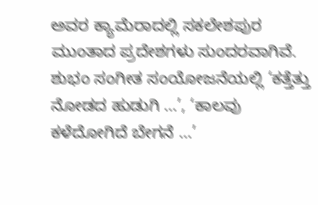ಅವರ ಕ್ಯಾಮೆರಾದಲ್ಲಿ ಸಕಲೇಶಪುರ ಮುಂತಾದ ಪ್ರದೇಶಗಳು ಸುಂದರವಾಗಿವೆ. ಶುಭಂ ಸಂಗೀತ ಸಂಯೋಜನೆಯಲ್ಲಿ ‘ಕತ್ತೆತ್ತು ನೋಡದ ಹುಡುಗಿ …’, ‘ಕಾಲವು ಕಳೆದೋಗಿದೆ ಬೇಗನೆ …’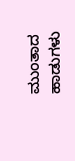ಮುಂತಾದ ಹಾಡುಗಳು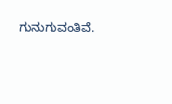ಗುನುಗುವಂತಿವೆ.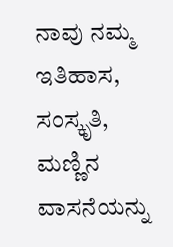ನಾವು ನಮ್ಮ ಇತಿಹಾಸ, ಸಂಸ್ಕೃತಿ, ಮಣ್ಣಿನ ವಾಸನೆಯನ್ನು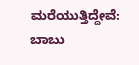ಮರೆಯುತ್ತಿದ್ದೇವೆ: ಬಾಬು